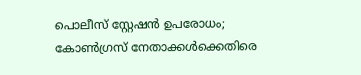പൊലീസ് സ്റ്റേഷന്‍ ഉപരോധം; കോണ്‍ഗ്രസ് നേതാക്കള്‍ക്കെതിരെ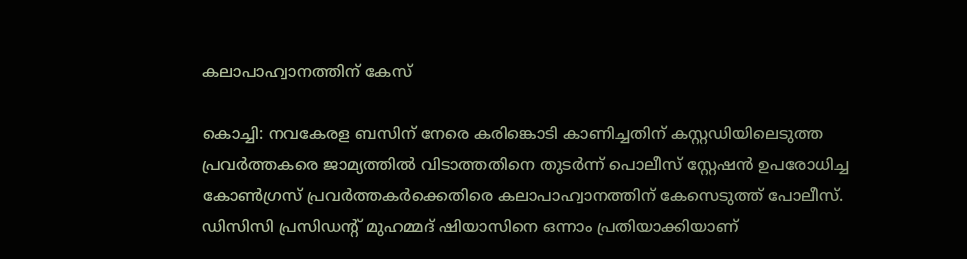കലാപാഹ്വാനത്തിന് കേസ്

കൊച്ചി: നവകേരള ബസിന് നേരെ കരിങ്കൊടി കാണിച്ചതിന് കസ്റ്റഡിയിലെടുത്ത പ്രവര്‍ത്തകരെ ജാമ്യത്തില്‍ വിടാത്തതിനെ തുടര്‍ന്ന് പൊലീസ് സ്റ്റേഷന്‍ ഉപരോധിച്ച കോണ്‍ഗ്രസ് പ്രവര്‍ത്തകര്‍ക്കെതിരെ കലാപാഹ്വാനത്തിന് കേസെടുത്ത് പോലീസ്. ഡിസിസി പ്രസിഡന്റ് മുഹമ്മദ് ഷിയാസിനെ ഒന്നാം പ്രതിയാക്കിയാണ്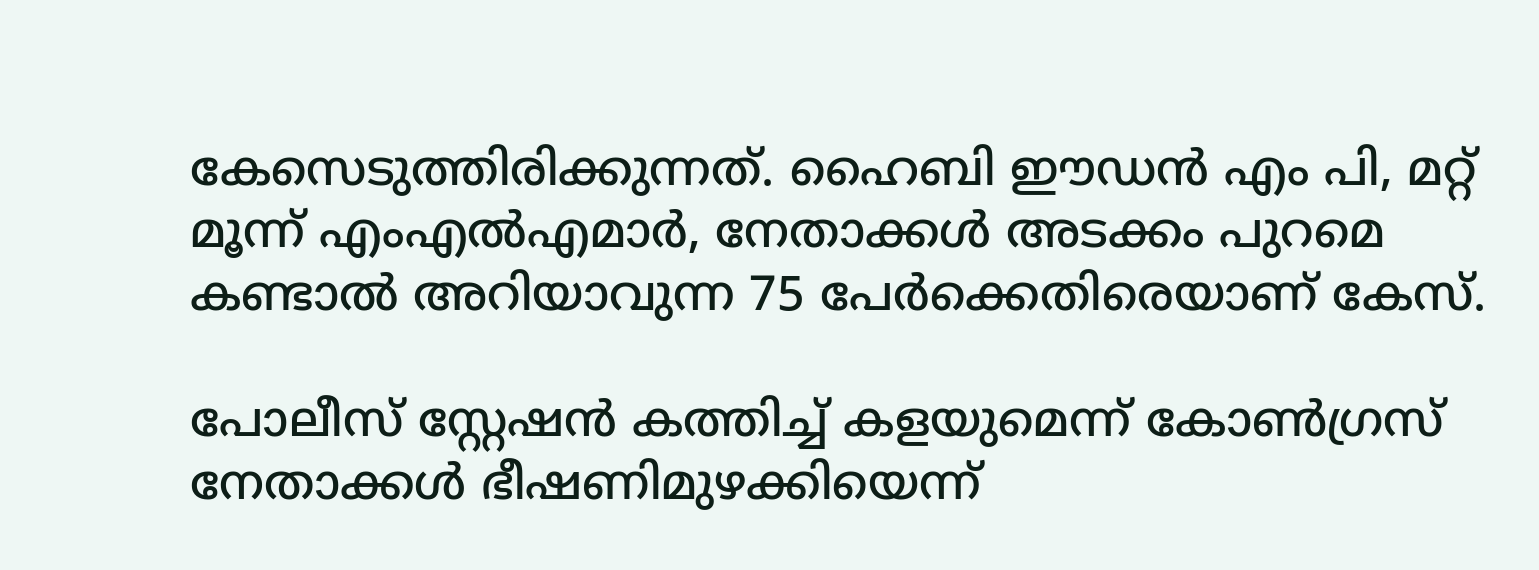കേസെടുത്തിരിക്കുന്നത്. ഹൈബി ഈഡന്‍ എം പി, മറ്റ് മൂന്ന് എംഎല്‍എമാര്‍, നേതാക്കള്‍ അടക്കം പുറമെ കണ്ടാല്‍ അറിയാവുന്ന 75 പേര്‍ക്കെതിരെയാണ് കേസ്.

പോലീസ് സ്റ്റേഷന്‍ കത്തിച്ച് കളയുമെന്ന് കോണ്‍ഗ്രസ് നേതാക്കള്‍ ഭീഷണിമുഴക്കിയെന്ന്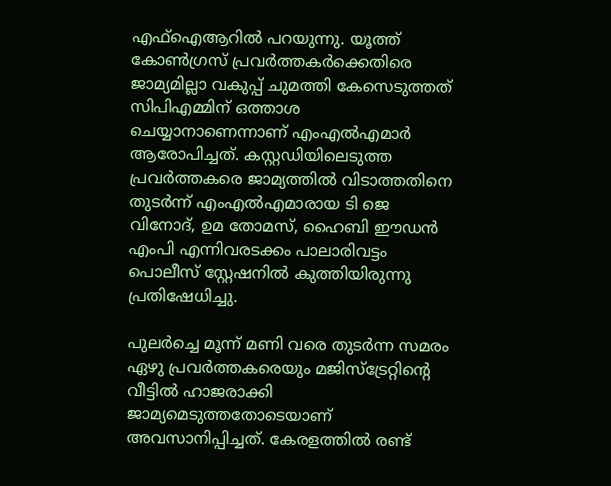എഫ്‌ഐആറില്‍ പറയുന്നു. യൂത്ത് കോണ്‍ഗ്രസ് പ്രവര്‍ത്തകര്‍ക്കെതിരെ ജാമ്യമില്ലാ വകുപ്പ് ചുമത്തി കേസെടുത്തത് സിപിഎമ്മിന് ഒത്താശ ചെയ്യാനാണെന്നാണ് എംഎല്‍എമാര്‍ ആരോപിച്ചത്. കസ്റ്റഡിയിലെടുത്ത പ്രവര്‍ത്തകരെ ജാമ്യത്തില്‍ വിടാത്തതിനെ തുടര്‍ന്ന് എംഎല്‍എമാരായ ടി ജെ വിനോദ്, ഉമ തോമസ്, ഹൈബി ഈഡന്‍ എംപി എന്നിവരടക്കം പാലാരിവട്ടം പൊലീസ് സ്റ്റേഷനില്‍ കുത്തിയിരുന്നു പ്രതിഷേധിച്ചു.

പുലര്‍ച്ചെ മൂന്ന് മണി വരെ തുടര്‍ന്ന സമരം ഏഴു പ്രവര്‍ത്തകരെയും മജിസ്ട്രേറ്റിന്റെ വീട്ടില്‍ ഹാജരാക്കി ജാമ്യമെടുത്തതോടെയാണ് അവസാനിപ്പിച്ചത്. കേരളത്തില്‍ രണ്ട്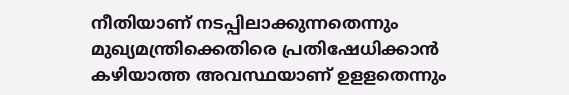നീതിയാണ് നടപ്പിലാക്കുന്നതെന്നും മുഖ്യമന്ത്രിക്കെതിരെ പ്രതിഷേധിക്കാന്‍ കഴിയാത്ത അവസ്ഥയാണ് ഉളളതെന്നും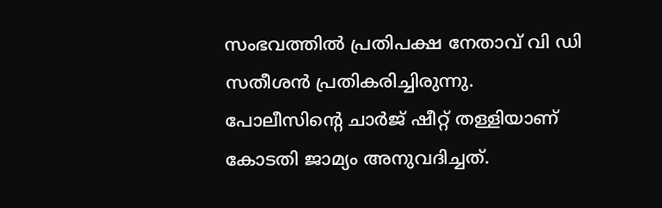സംഭവത്തില്‍ പ്രതിപക്ഷ നേതാവ് വി ഡി സതീശന്‍ പ്രതികരിച്ചിരുന്നു. പോലീസിന്റെ ചാര്‍ജ് ഷീറ്റ് തള്ളിയാണ് കോടതി ജാമ്യം അനുവദിച്ചത്.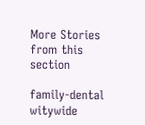More Stories from this section

family-dental
witywide